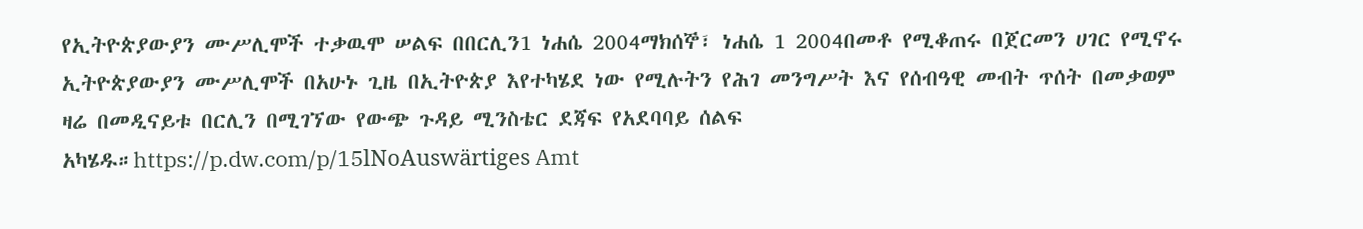የኢትዮጵያውያን ሙሥሊሞች ተቃዉሞ ሠልፍ በበርሊን1 ነሐሴ 2004ማክሰኞ፣ ነሐሴ 1 2004በመቶ የሚቆጠሩ በጀርመን ሀገር የሚኖሩ ኢትዮጵያውያን ሙሥሊሞች በአሁኑ ጊዜ በኢትዮጵያ እየተካሄደ ነው የሚሉትን የሕገ መንግሥት እና የሰብዓዊ መብት ጥሰት በመቃወም ዛሬ በመዲናይቱ በርሊን በሚገኘው የውጭ ጉዳይ ሚንስቴር ደጃፍ የአደባባይ ሰልፍ አካሄዱ።https://p.dw.com/p/15lNoAuswärtiges Amt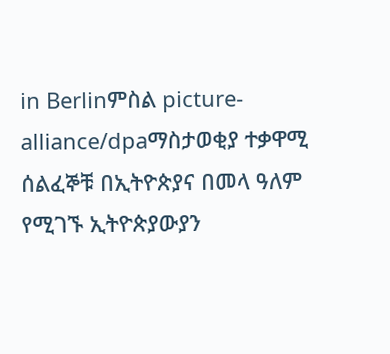in Berlinምስል picture-alliance/dpaማስታወቂያ ተቃዋሚ ሰልፈኞቹ በኢትዮጵያና በመላ ዓለም የሚገኙ ኢትዮጵያውያን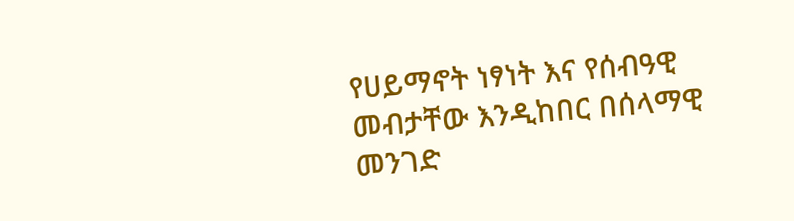የሀይማኖት ነፃነት እና የሰብዓዊ መብታቸው እንዲከበር በሰላማዊ መንገድ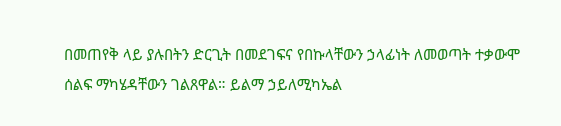በመጠየቅ ላይ ያሉበትን ድርጊት በመደገፍና የበኩላቸውን ኃላፊነት ለመወጣት ተቃውሞ ሰልፍ ማካሄዳቸውን ገልጸዋል። ይልማ ኃይለሚካኤል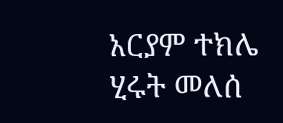አርያም ተክሌ ሂሩት መለሰ